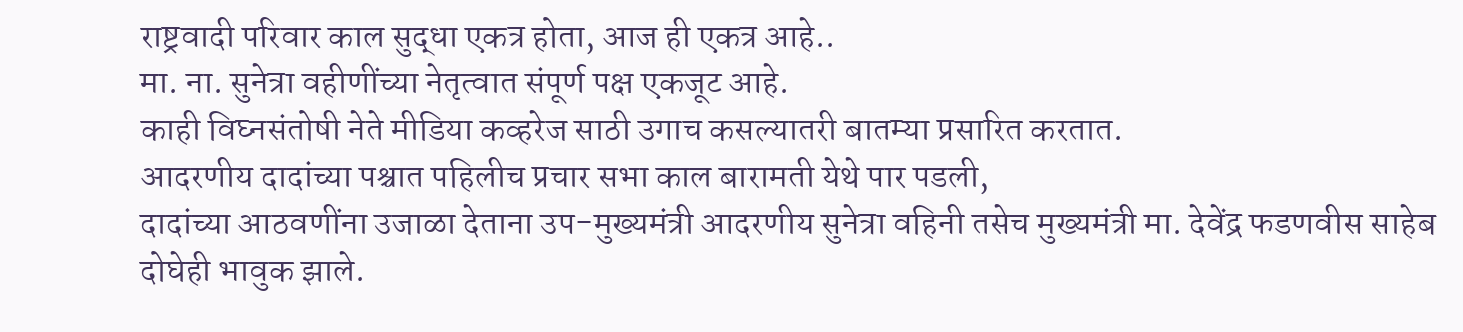राष्ट्रवादी परिवार काल सुद्धा एकत्र होता, आज ही एकत्र आहे..
मा. ना. सुनेत्रा वहीणींच्या नेतृत्वात संपूर्ण पक्ष एकजूट आहे.
काही विघ्नसंतोषी नेते मीडिया कव्हरेज साठी उगाच कसल्यातरी बातम्या प्रसारित करतात.
आदरणीय दादांच्या पश्चात पहिलीच प्रचार सभा काल बारामती येथे पार पडली,
दादांच्या आठवणींना उजाळा देताना उप-मुख्यमंत्री आदरणीय सुनेत्रा वहिनी तसेच मुख्यमंत्री मा. देवेंद्र फडणवीस साहेब दोघेही भावुक झाले.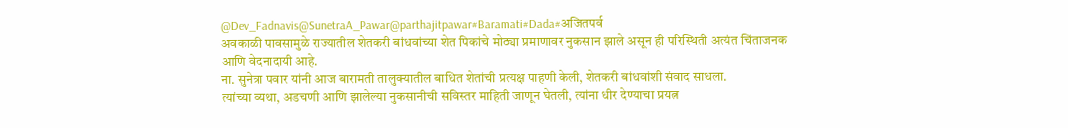@Dev_Fadnavis@SunetraA_Pawar@parthajitpawar#Baramati#Dada#अजितपर्व
अवकाळी पावसामुळे राज्यातील शेतकरी बांधवांच्या शेत पिकांचे मोठ्या प्रमाणावर नुकसान झाले असून ही परिस्थिती अत्यंत चिंताजनक आणि वेदनादायी आहे.
ना. सुनेत्रा पवार यांनी आज बारामती तालुक्यातील बाधित शेतांची प्रत्यक्ष पाहणी केली, शेतकरी बांधवांशी संवाद साधला.
त्यांच्या व्यथा, अडचणी आणि झालेल्या नुकसानीची सविस्तर माहिती जाणून घेतली, त्यांना धीर देण्याचा प्रयत्न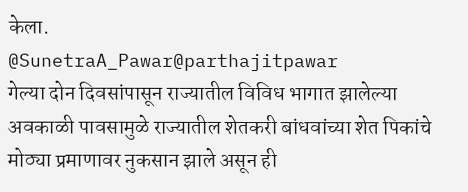केला.
@SunetraA_Pawar@parthajitpawar
गेल्या दोन दिवसांपासून राज्यातील विविध भागात झालेल्या अवकाळी पावसामुळे राज्यातील शेतकरी बांधवांच्या शेत पिकांचे मोठ्या प्रमाणावर नुकसान झाले असून ही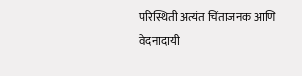परिस्थिती अत्यंत चिंताजनक आणि वेदनादायी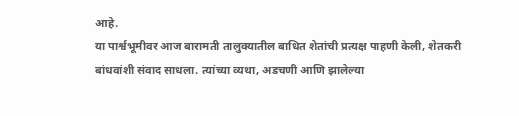आहे.
या पार्श्वभूमीवर आज बारामती तालुक्यातील बाधित शेतांची प्रत्यक्ष पाहणी केली, शेतकरी बांधवांशी संवाद साधला. त्यांच्या व्यथा, अडचणी आणि झालेल्या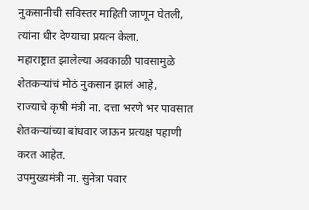नुकसानीची सविस्तर माहिती जाणून घेतली, त्यांना धीर देण्याचा प्रयत्न केला.
महाराष्ट्रात झालेल्या अवकाळी पावसामुळे शेतकऱ्यांचं मोठं नुकसान झालं आहे,
राज्याचे कृषी मंत्री ना. दत्ता भरणे भर पावसात शेतकऱ्यांच्या बांधवार जाऊन प्रत्यक्ष पहाणी करत आहेत.
उपमुख्यमंत्री ना. सुनेत्रा पवार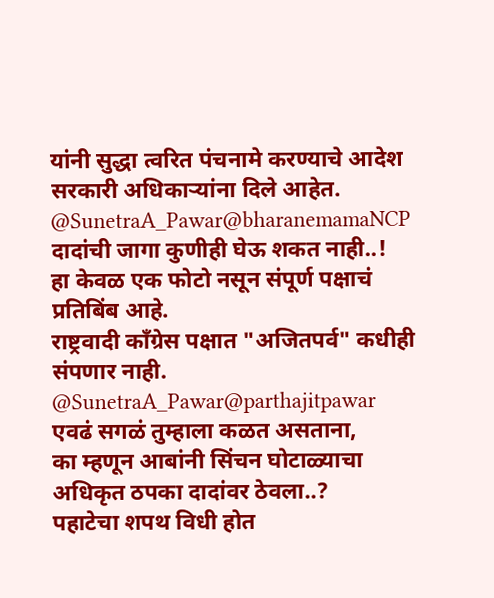यांनी सुद्धा त्वरित पंचनामे करण्याचे आदेश सरकारी अधिकाऱ्यांना दिले आहेत.
@SunetraA_Pawar@bharanemamaNCP
दादांची जागा कुणीही घेऊ शकत नाही..!
हा केवळ एक फोटो नसून संपूर्ण पक्षाचं प्रतिबिंब आहे.
राष्ट्रवादी काँग्रेस पक्षात "अजितपर्व" कधीही संपणार नाही.
@SunetraA_Pawar@parthajitpawar
एवढं सगळं तुम्हाला कळत असताना,
का म्हणून आबांनी सिंचन घोटाळ्याचा अधिकृत ठपका दादांवर ठेवला..?
पहाटेचा शपथ विधी होत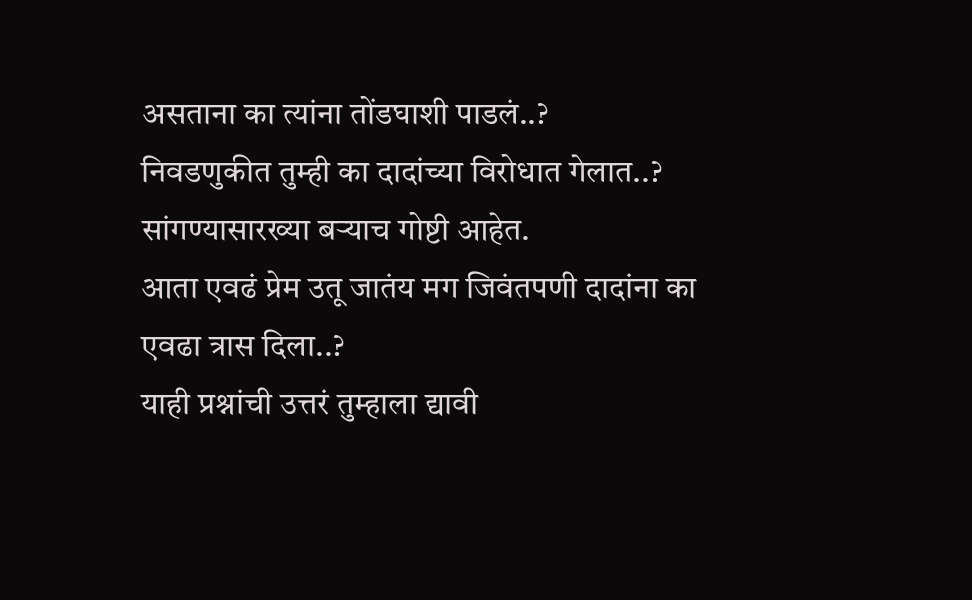असताना का त्यांना तोंडघाशी पाडलं..?
निवडणुकीत तुम्ही का दादांच्या विरोधात गेलात..?
सांगण्यासारख्या बऱ्याच गोष्टी आहेत.
आता एवढं प्रेम उतू जातंय मग जिवंतपणी दादांना का एवढा त्रास दिला..?
याही प्रश्नांची उत्तरं तुम्हाला द्यावी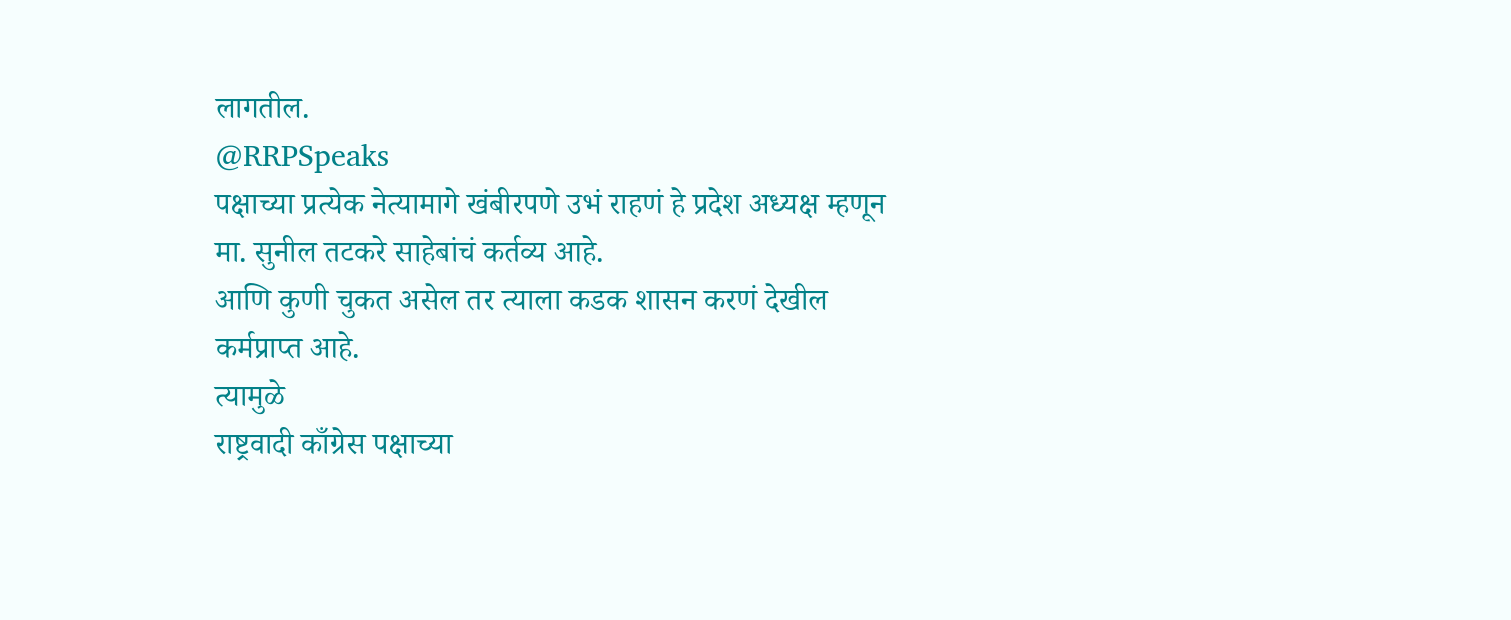लागतील.
@RRPSpeaks
पक्षाच्या प्रत्येक नेत्यामागे खंबीरपणे उभं राहणं हे प्रदेश अध्यक्ष म्हणून मा. सुनील तटकरे साहेबांचं कर्तव्य आहे.
आणि कुणी चुकत असेल तर त्याला कडक शासन करणं देखील कर्मप्राप्त आहे.
त्यामुळे
राष्ट्रवादी काँग्रेस पक्षाच्या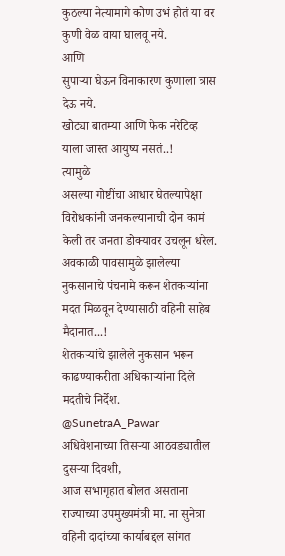कुठल्या नेत्यामागे कोण उभं होतं या वर कुणी वेळ वाया घालवू नये.
आणि
सुपाऱ्या घेऊन विनाकारण कुणाला त्रास देऊ नये.
खोट्या बातम्या आणि फेक नरेटिव्ह याला जास्त आयुष्य नसतं..!
त्यामुळे
असल्या गोष्टींचा आधार घेतल्यापेक्षा विरोधकांनी जनकल्यानाची दोन कामं केली तर जनता डोक्यावर उचलून धरेल.
अवकाळी पावसामुळे झालेल्या नुकसानाचे पंचनामे करून शेतकऱ्यांना मदत मिळवून देण्यासाठी वहिनी साहेब मैदानात...!
शेतकऱ्यांचे झालेले नुकसान भरून काढण्याकरीता अधिकाऱ्यांना दिले मदतीचे निर्देश.
@SunetraA_Pawar
अधिवेशनाच्या तिसऱ्या आठवड्यातील दुसऱ्या दिवशी,
आज सभागृहात बोलत असताना राज्याच्या उपमुख्यमंत्री मा. ना सुनेत्रा वहिनी दादांच्या कार्याबद्दल सांगत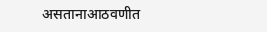असतानाआठवणीत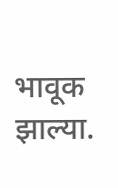भावूक झाल्या.